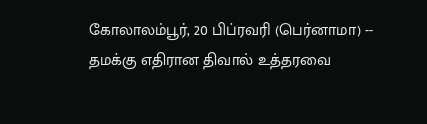கோலாலம்பூர், 20 பிப்ரவரி (பெர்னாமா) -- தமக்கு எதிரான திவால் உத்தரவை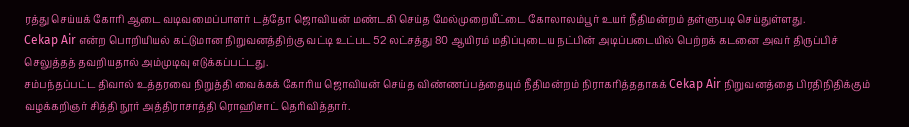ரத்து செய்யக் கோரி ஆடை வடிவமைப்பாளர் டத்தோ ஜொவியன் மண்டகி செய்த மேல்முறையீட்டை கோலாலம்பூர் உயர் நீதிமன்றம் தள்ளுபடி செய்துள்ளது.
Cekap Air என்ற பொறியியல் கட்டுமான நிறுவனத்திற்கு வட்டி உட்பட 52 லட்சத்து 80 ஆயிரம் மதிப்புடைய நட்பின் அடிப்படையில் பெற்றக் கடனை அவர் திருப்பிச் செலுத்தத் தவறியதால் அம்முடிவு எடுக்கப்பட்டது.
சம்பந்தப்பட்ட திவால் உத்தரவை நிறுத்தி வைக்கக் கோரிய ஜொவியன் செய்த விண்ணப்பத்தையும் நீதிமன்றம் நிராகரித்ததாகக் Cekap Air நிறுவனத்தை பிரதிநிதிக்கும் வழக்கறிஞர் சித்தி நூர் அத்திராசாத்தி ரொஹிசாட் தெரிவித்தார்.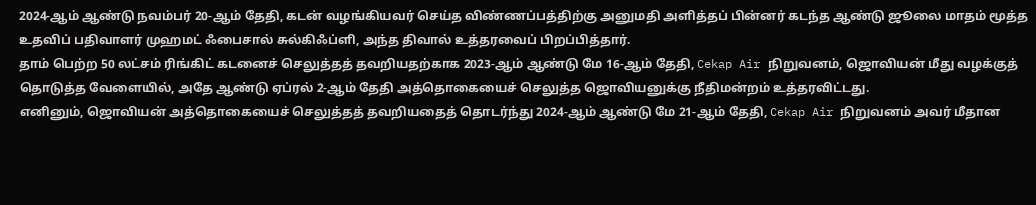2024-ஆம் ஆண்டு நவம்பர் 20-ஆம் தேதி, கடன் வழங்கியவர் செய்த விண்ணப்பத்திற்கு அனுமதி அளித்தப் பின்னர் கடந்த ஆண்டு ஜூலை மாதம் மூத்த உதவிப் பதிவாளர் முஹமட் ஃபைசால் சுல்கிஃப்ளி, அந்த திவால் உத்தரவைப் பிறப்பித்தார்.
தாம் பெற்ற 50 லட்சம் ரிங்கிட் கடனைச் செலுத்தத் தவறியதற்காக 2023-ஆம் ஆண்டு மே 16-ஆம் தேதி, Cekap Air நிறுவனம், ஜொவியன் மீது வழக்குத் தொடுத்த வேளையில், அதே ஆண்டு ஏப்ரல் 2-ஆம் தேதி அத்தொகையைச் செலுத்த ஜொவியனுக்கு நீதிமன்றம் உத்தரவிட்டது.
எனினும், ஜொவியன் அத்தொகையைச் செலுத்தத் தவறியதைத் தொடர்ந்து 2024-ஆம் ஆண்டு மே 21-ஆம் தேதி, Cekap Air நிறுவனம் அவர் மீதான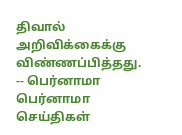திவால் அறிவிக்கைக்கு விண்ணப்பித்தது.
-- பெர்னாமா
பெர்னாமா செய்திகள்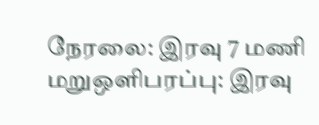நேரலை: இரவு 7 மணி மறுஒளிபரப்பு: இரவு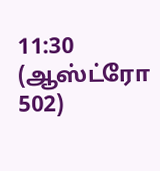11:30
(ஆஸ்ட்ரோ 502)